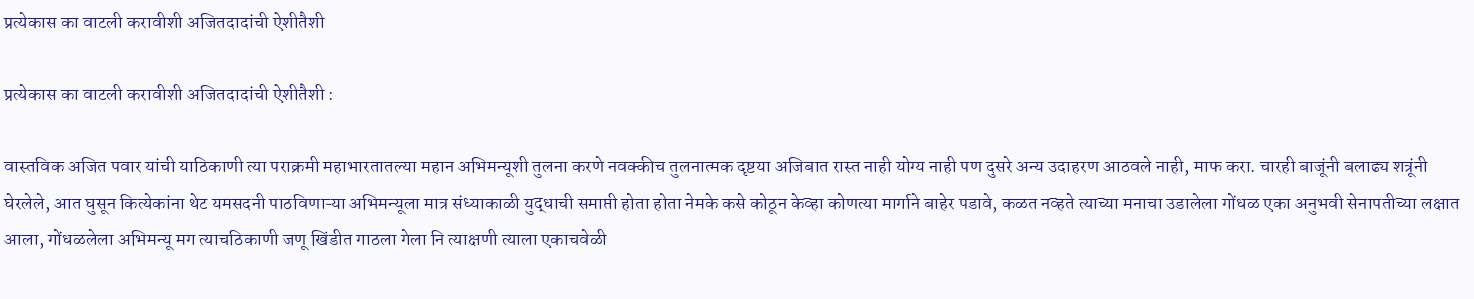प्रत्येकास का वाटली करावीशी अजितदादांची ऐशीतैशी

प्रत्येकास का वाटली करावीशी अजितदादांची ऐशीतैशी :

वास्तविक अजित पवार यांची याठिकाणी त्या पराक्रमी महाभारतातल्या महान अभिमन्यूशी तुलना करणे नवक्कीच तुलनात्मक दृष्टया अजिबात रास्त नाही योग्य नाही पण दुसरे अन्य उदाहरण आठवले नाही, माफ करा. चारही बाजूंनी बलाढ्य शत्रूंनी घेरलेले, आत घुसून कित्येकांना थेट यमसदनी पाठविणाऱ्या अभिमन्यूला मात्र संध्याकाळी युद्धाची समाप्ती होता होता नेमके कसे कोठून केव्हा कोणत्या मार्गाने बाहेर पडावे, कळत नव्हते त्याच्या मनाचा उडालेला गोंधळ एका अनुभवी सेनापतीच्या लक्षात आला, गोंधळलेला अभिमन्यू मग त्याचठिकाणी जणू खिंडीत गाठला गेला नि त्याक्षणी त्याला एकाचवेळी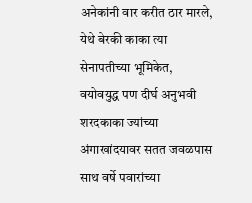अनेकांनी वार करीत ठार मारले, येथे बेरकी काका त्या सेनापतीच्या भूमिकेत, वयोवयुद्ध पण दीर्घ अनुभवी शरदकाका ज्यांच्या अंगाखांदयावर सतत जवळपास साथ वर्षे पवारांच्या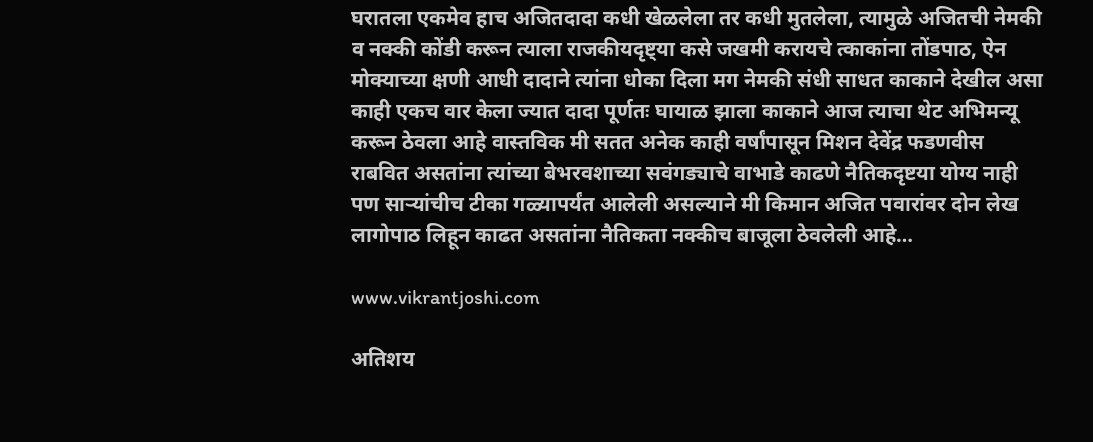घरातला एकमेव हाच अजितदादा कधी खेळलेला तर कधी मुतलेला, त्यामुळे अजितची नेमकी व नक्की कोंडी करून त्याला राजकीयदृष्ट्या कसे जखमी करायचे त्काकांना तोंडपाठ, ऐन मोक्याच्या क्षणी आधी दादाने त्यांना धोका दिला मग नेमकी संधी साधत काकाने देखील असा काही एकच वार केला ज्यात दादा पूर्णतः घायाळ झाला काकाने आज त्याचा थेट अभिमन्यू करून ठेवला आहे वास्तविक मी सतत अनेक काही वर्षांपासून मिशन देवेंद्र फडणवीस राबवित असतांना त्यांच्या बेभरवशाच्या सवंगड्याचे वाभाडे काढणे नैतिकदृष्टया योग्य नाही पण साऱ्यांचीच टीका गळ्यापर्यंत आलेली असल्याने मी किमान अजित पवारांवर दोन लेख लागोपाठ लिहून काढत असतांना नैतिकता नक्कीच बाजूला ठेवलेली आहे…

www.vikrantjoshi.com

अतिशय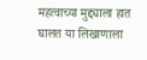महत्वाच्या मुद्द्याला हात घालत या लिखाणाला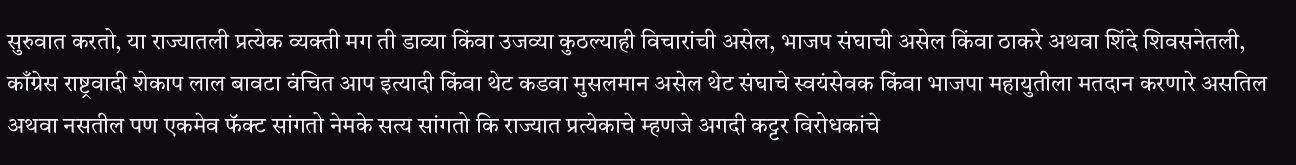सुरुवात करतो, या राज्यातली प्रत्येक व्यक्ती मग ती डाव्या किंवा उजव्या कुठल्याही विचारांची असेल, भाजप संघाची असेल किंवा ठाकरे अथवा शिंदे शिवसनेतली, काँग्रेस राष्ट्रवादी शेकाप लाल बावटा वंचित आप इत्यादी किंवा थेट कडवा मुसलमान असेल थेट संघाचे स्वयंसेवक किंवा भाजपा महायुतीला मतदान करणारे असतिल अथवा नसतील पण एकमेव फॅक्ट सांगतो नेमके सत्य सांगतो कि राज्यात प्रत्येकाचे म्हणजे अगदी कट्टर विरोधकांचे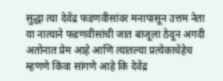सुद्धा त्या देवेंद्र फडणवीसांवर मनापासून उत्तम नेता या नात्याने फडणवीसांची जात बाजूला ठेवून अगदी अतोनात प्रेम आहे आणि त्यातल्या प्रत्येकाचेहेच म्हणणे किंवा सांगणे आहे कि देवेंद्र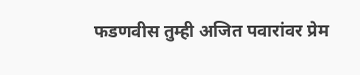फडणवीस तुम्ही अजित पवारांवर प्रेम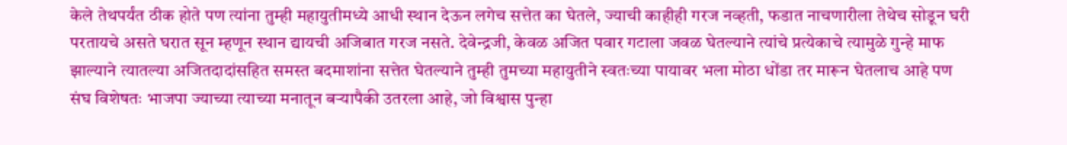केले तेथपर्यंत ठीक होते पण त्यांना तुम्ही महायुतीमध्ये आधी स्थान देऊन लगेच सत्तेत का घेतले, ज्याची काहीही गरज नव्हती, फडात नाचणारीला तेथेच सोडून घरी परतायचे असते घरात सून म्हणून स्थान द्यायची अजिबात गरज नसते. देवेन्द्रजी, केवळ अजित पवार गटाला जवळ घेतल्याने त्यांचे प्रत्येकाचे त्यामुळे गुन्हे माफ झाल्याने त्यातल्या अजितदादांसहित समस्त बदमाशांना सत्तेत घेतल्याने तुम्ही तुमच्या महायुतीने स्वतःच्या पायावर भला मोठा धोंडा तर मारून घेतलाच आहे पण संघ विशेषतः भाजपा ज्याच्या त्याच्या मनातून बऱ्यापैकी उतरला आहे, जो विश्वास पुन्हा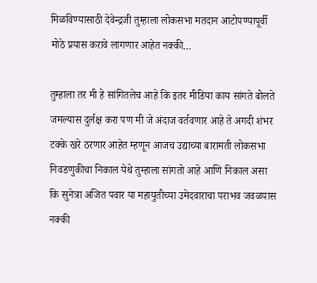मिळविण्यासाठी देवेन्द्रजी तुम्हाला लोकसभा मतदान आटोपण्यापूर्वी मोठे प्रयास करावे लागणार आहेत नक्की…

तुम्हाला तर मी हे सांगितलेच आहे कि इतर मीडिया काय सांगते बोलते जमल्यास दुर्लक्ष करा पण मी जे अंदाज वर्तवणार आहे ते अगदी शंभर टक्के खरे ठरणार आहेत म्हणून आजच उद्याच्या बारामती लोकसभा निवडणुकीचा निकाल येथे तुम्हाला सांगतो आहे आणि निकाल असा कि सुनेत्रा अजित पवार या महायुतीच्या उमेदवाराचा पराभव जवळपास नक्की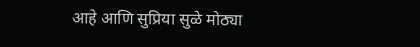आहे आणि सुप्रिया सुळे मोठ्या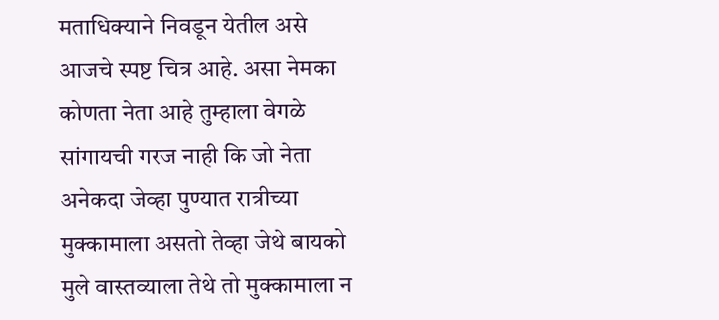मताधिक्याने निवडून येतील असे आजचे स्पष्ट चित्र आहे. असा नेमका कोणता नेता आहे तुम्हाला वेगळे सांगायची गरज नाही कि जो नेता अनेकदा जेव्हा पुण्यात रात्रीच्या मुक्कामाला असतो तेव्हा जेथे बायको मुले वास्तव्याला तेथे तो मुक्कामाला न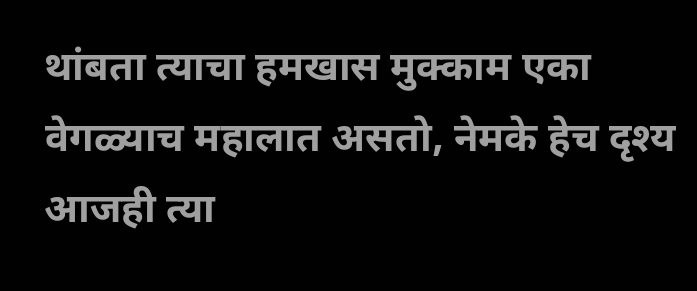थांबता त्याचा हमखास मुक्काम एका वेगळ्याच महालात असतो, नेमके हेच दृश्य आजही त्या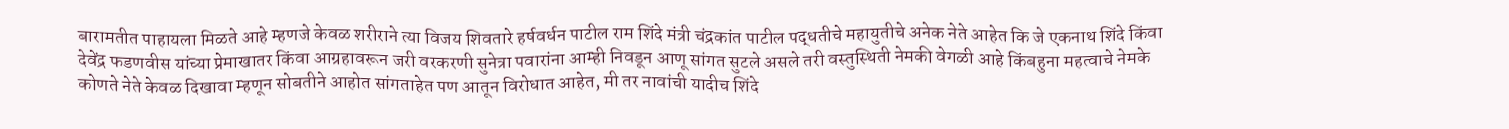बारामतीत पाहायला मिळते आहे म्हणजे केवळ शरीराने त्या विजय शिवतारे हर्षवर्धन पाटील राम शिंदे मंत्री चंद्रकांत पाटील पद्धतीचे महायुतीचे अनेक नेते आहेत कि जे एकनाथ शिंदे किंवा देवेंद्र फडणवीस यांच्या प्रेमाखातर किंवा आग्रहावरून जरी वरकरणी सुनेत्रा पवारांना आम्ही निवडून आणू सांगत सुटले असले तरी वस्तुस्थिती नेमकी वेगळी आहे किंबहुना महत्वाचे नेमके कोणते नेते केवळ दिखावा म्हणून सोबतीने आहोत सांगताहेत पण आतून विरोधात आहेत, मी तर नावांची यादीच शिंदे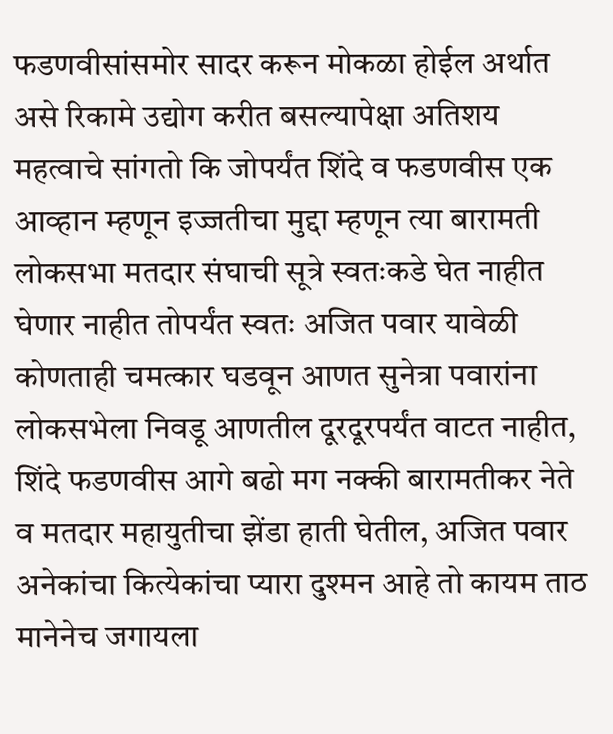फडणवीसांसमोर सादर करून मोकळा होईल अर्थात असे रिकामे उद्योग करीत बसल्यापेक्षा अतिशय महत्वाचे सांगतो कि जोपर्यंत शिंदे व फडणवीस एक आव्हान म्हणून इज्जतीचा मुद्दा म्हणून त्या बारामती लोकसभा मतदार संघाची सूत्रे स्वतःकडे घेत नाहीत घेणार नाहीत तोपर्यंत स्वतः अजित पवार यावेळी कोणताही चमत्कार घडवून आणत सुनेत्रा पवारांना लोकसभेला निवडू आणतील दूरदूरपर्यंत वाटत नाहीत, शिंदे फडणवीस आगे बढो मग नक्की बारामतीकर नेते व मतदार महायुतीचा झेंडा हाती घेतील, अजित पवार अनेकांचा कित्येकांचा प्यारा दुश्मन आहे तो कायम ताठ मानेनेच जगायला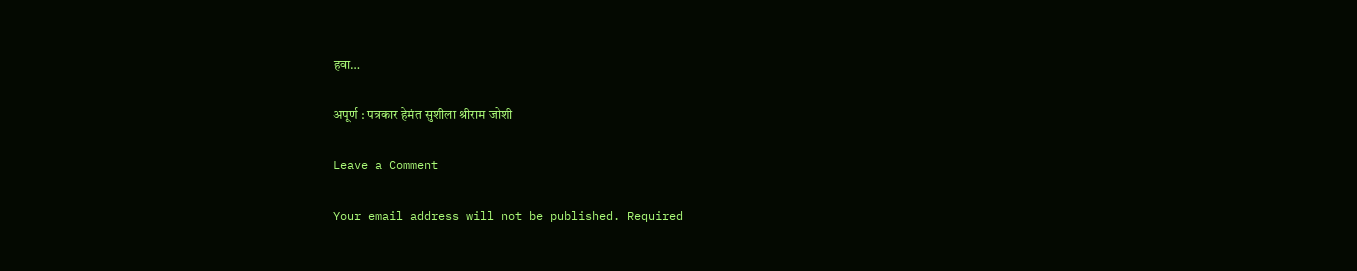हवा…

अपूर्ण : पत्रकार हेमंत सुशीला श्रीराम जोशी

Leave a Comment

Your email address will not be published. Required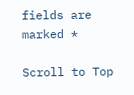fields are marked *

Scroll to Top